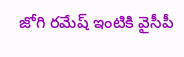జోగి రమేష్ ఇంటికి వైసీపీ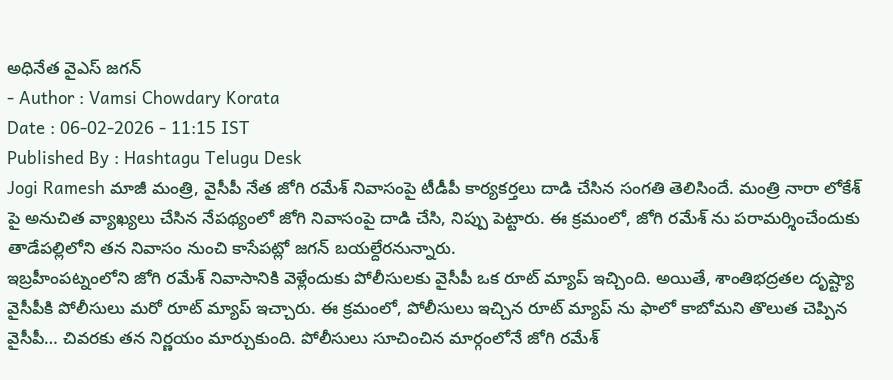అధినేత వైఎస్ జగన్
- Author : Vamsi Chowdary Korata
Date : 06-02-2026 - 11:15 IST
Published By : Hashtagu Telugu Desk
Jogi Ramesh మాజీ మంత్రి, వైసీపీ నేత జోగి రమేశ్ నివాసంపై టీడీపీ కార్యకర్తలు దాడి చేసిన సంగతి తెలిసిందే. మంత్రి నారా లోకేశ్ పై అనుచిత వ్యాఖ్యలు చేసిన నేపథ్యంలో జోగి నివాసంపై దాడి చేసి, నిప్పు పెట్టారు. ఈ క్రమంలో, జోగి రమేశ్ ను పరామర్శించేందుకు తాడేపల్లిలోని తన నివాసం నుంచి కాసేపట్లో జగన్ బయల్దేరనున్నారు.
ఇబ్రహీంపట్నంలోని జోగి రమేశ్ నివాసానికి వెళ్లేందుకు పోలీసులకు వైసీపీ ఒక రూట్ మ్యాప్ ఇచ్చింది. అయితే, శాంతిభద్రతల దృష్ట్యా వైసీపీకి పోలీసులు మరో రూట్ మ్యాప్ ఇచ్చారు. ఈ క్రమంలో, పోలీసులు ఇచ్చిన రూట్ మ్యాప్ ను ఫాలో కాబోమని తొలుత చెప్పిన వైసీపీ… చివరకు తన నిర్ణయం మార్చుకుంది. పోలీసులు సూచించిన మార్గంలోనే జోగి రమేశ్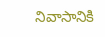నివాసానికి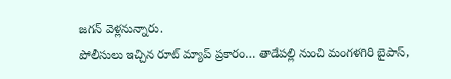జగన్ వెళ్లనున్నారు.
పోలీసులు ఇచ్చిన రూట్ మ్యాప్ ప్రకారం… తాడేపల్లి నుంచి మంగళగిరి బైపాస్,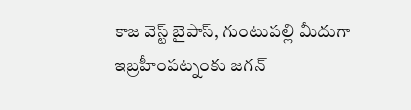కాజ వెస్ట్ బైపాస్, గుంటుపల్లి మీదుగా ఇబ్రహీంపట్నంకు జగన్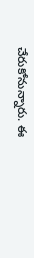చేరుకోనున్నారు. ఈ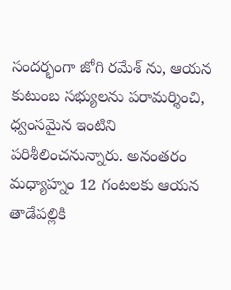సందర్భంగా జోగి రమేశ్ ను, ఆయన కుటుంబ సభ్యులను పరామర్శించి, ధ్వంసమైన ఇంటిని పరిశీలించనున్నారు. అనంతరం మధ్యాహ్నం 12 గంటలకు ఆయన తాడేపల్లికి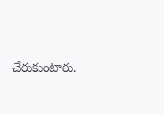చేరుకుంటారు.